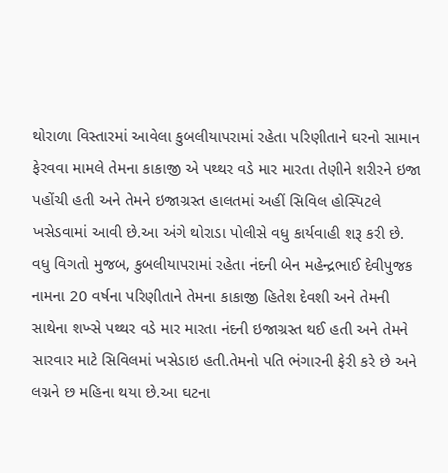થોરાળા વિસ્તારમાં આવેલા કુબલીયાપરામાં રહેતા પરિણીતાને ઘરનો સામાન ફેરવવા મામલે તેમના કાકાજી એ પથ્થર વડે માર મારતા તેણીને શરીરને ઇજા પહોંચી હતી અને તેમને ઇજાગ્રસ્ત હાલતમાં અહીં સિવિલ હોસ્પિટલે ખસેડવામાં આવી છે.આ અંગે થોરાડા પોલીસે વધુ કાર્યવાહી શરૂ કરી છે.
વધુ વિગતો મુજબ, કુબલીયાપરામાં રહેતા નંદની બેન મહેન્દ્રભાઈ દેવીપુજક નામના 20 વર્ષના પરિણીતાને તેમના કાકાજી હિતેશ દેવશી અને તેમની સાથેના શખ્સે પથ્થર વડે માર મારતા નંદની ઇજાગ્રસ્ત થઈ હતી અને તેમને સારવાર માટે સિવિલમાં ખસેડાઇ હતી.તેમનો પતિ ભંગારની ફેરી કરે છે અને લગ્નને છ મહિના થયા છે.આ ઘટના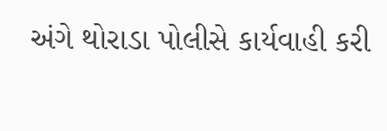અંગે થોરાડા પોલીસે કાર્યવાહી કરી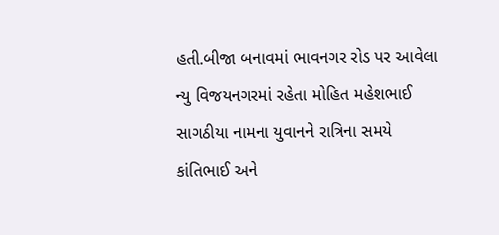હતી.બીજા બનાવમાં ભાવનગર રોડ પર આવેલા ન્યુ વિજયનગરમાં રહેતા મોહિત મહેશભાઈ સાગઠીયા નામના યુવાનને રાત્રિના સમયે કાંતિભાઈ અને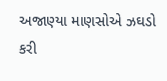અજાણ્યા માણસોએ ઝઘડો કરી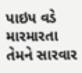પાઇપ વડે મારમારતા તેમને સારવાર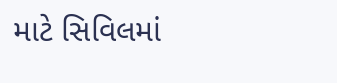માટે સિવિલમાં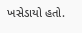ખસેડાયો હતો.